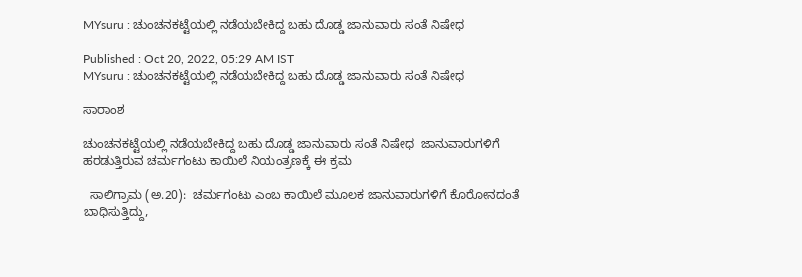MYsuru : ಚುಂಚನಕಟ್ಟೆಯಲ್ಲಿ ನಡೆಯಬೇಕಿದ್ದ ಬಹು ದೊಡ್ಡ ಜಾನುವಾರು ಸಂತೆ ನಿಷೇಧ

Published : Oct 20, 2022, 05:29 AM IST
MYsuru : ಚುಂಚನಕಟ್ಟೆಯಲ್ಲಿ ನಡೆಯಬೇಕಿದ್ದ ಬಹು ದೊಡ್ಡ ಜಾನುವಾರು ಸಂತೆ ನಿಷೇಧ

ಸಾರಾಂಶ

ಚುಂಚನಕಟ್ಟೆಯಲ್ಲಿ ನಡೆಯಬೇಕಿದ್ದ ಬಹು ದೊಡ್ಡ ಜಾನುವಾರು ಸಂತೆ ನಿಷೇಧ  ಜಾನುವಾರುಗಳಿಗೆ ಹರಡುತ್ತಿರುವ ಚರ್ಮಗಂಟು ಕಾಯಿಲೆ ನಿಯಂತ್ರಣಕ್ಕೆ ಈ ಕ್ರಮ

  ಸಾಲಿಗ್ರಾಮ (ಅ.20):  ಚರ್ಮಗಂಟು ಎಂಬ ಕಾಯಿಲೆ ಮೂಲಕ ಜಾನುವಾರುಗಳಿಗೆ ಕೊರೋನದಂತೆ ಬಾಧಿಸುತ್ತಿದ್ದು,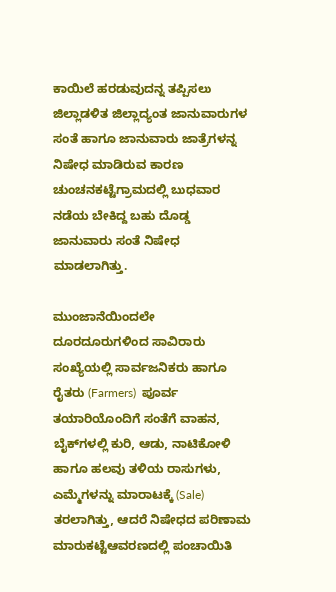ಕಾಯಿಲೆ ಹರಡುವುದನ್ನ ತಪ್ಪಿಸಲು ಜಿಲ್ಲಾಡಳಿತ ಜಿಲ್ಲಾದ್ಯಂತ ಜಾನುವಾರುಗಳ ಸಂತೆ ಹಾಗೂ ಜಾನುವಾರು ಜಾತ್ರೆಗಳನ್ನ ನಿಷೇಧ ಮಾಡಿರುವ ಕಾರಣ ಚುಂಚನಕಟ್ಟೆಗ್ರಾಮದಲ್ಲಿ ಬುಧವಾರ ನಡೆಯ ಬೇಕಿದ್ದ ಬಹು ದೊಡ್ಡ ಜಾನುವಾರು ಸಂತೆ ನಿಷೇಧ ಮಾಡಲಾಗಿತ್ತು.

ಮುಂಜಾನೆಯಿಂದಲೇ ದೂರದೂರುಗಳಿಂದ ಸಾವಿರಾರು ಸಂಖ್ಯೆಯಲ್ಲಿ ಸಾರ್ವಜನಿಕರು ಹಾಗೂ ರೈತರು (Farmers)  ಪೂರ್ವ ತಯಾರಿಯೊಂದಿಗೆ ಸಂತೆಗೆ ವಾಹನ, ಬೈಕ್‌ಗಳಲ್ಲಿ ಕುರಿ, ಆಡು, ನಾಟಿಕೋಳಿ ಹಾಗೂ ಹಲವು ತಳಿಯ ರಾಸುಗಳು, ಎಮ್ಮೆಗಳನ್ನು ಮಾರಾಟಕ್ಕೆ (Sale)  ತರಲಾಗಿತ್ತು, ಆದರೆ ನಿಷೇಧದ ಪರಿಣಾಮ ಮಾರುಕಟ್ಟೆಆವರಣದಲ್ಲಿ ಪಂಚಾಯಿತಿ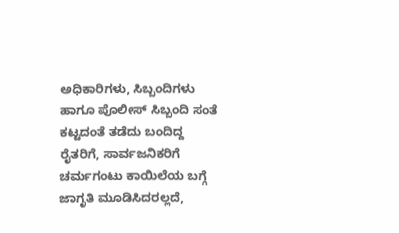ಅಧಿಕಾರಿಗಳು, ಸಿಬ್ಬಂದಿಗಳು ಹಾಗೂ ಪೊಲೀಸ್‌ ಸಿಬ್ಬಂದಿ ಸಂತೆ ಕಟ್ಟದಂತೆ ತಡೆದು ಬಂದಿದ್ದ ರೈತರಿಗೆ, ಸಾರ್ವಜನಿಕರಿಗೆ ಚರ್ಮಗಂಟು ಕಾಯಿಲೆಯ ಬಗ್ಗೆ ಜಾಗೃತಿ ಮೂಡಿಸಿದರಲ್ಲದೆ,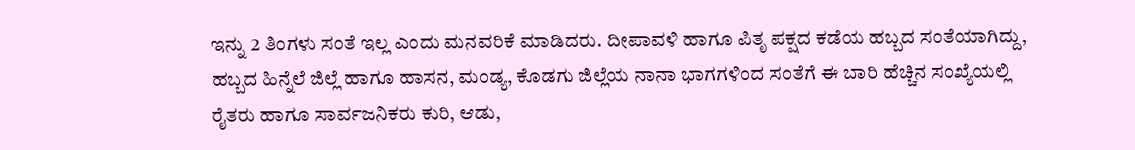ಇನ್ನು 2 ತಿಂಗಳು ಸಂತೆ ಇಲ್ಲ ಎಂದು ಮನವರಿಕೆ ಮಾಡಿದರು. ದೀಪಾವಳಿ ಹಾಗೂ ಪಿತೃ ಪಕ್ಷದ ಕಡೆಯ ಹಬ್ಬದ ಸಂತೆಯಾಗಿದ್ದು, ಹಬ್ಬದ ಹಿನ್ನೆಲೆ ಜಿಲ್ಲೆ ಹಾಗೂ ಹಾಸನ, ಮಂಡ್ಯ, ಕೊಡಗು ಜಿಲ್ಲೆಯ ನಾನಾ ಭಾಗಗಳಿಂದ ಸಂತೆಗೆ ಈ ಬಾರಿ ಹೆಚ್ಚಿನ ಸಂಖ್ಯೆಯಲ್ಲಿ ರೈತರು ಹಾಗೂ ಸಾರ್ವಜನಿಕರು ಕುರಿ, ಆಡು,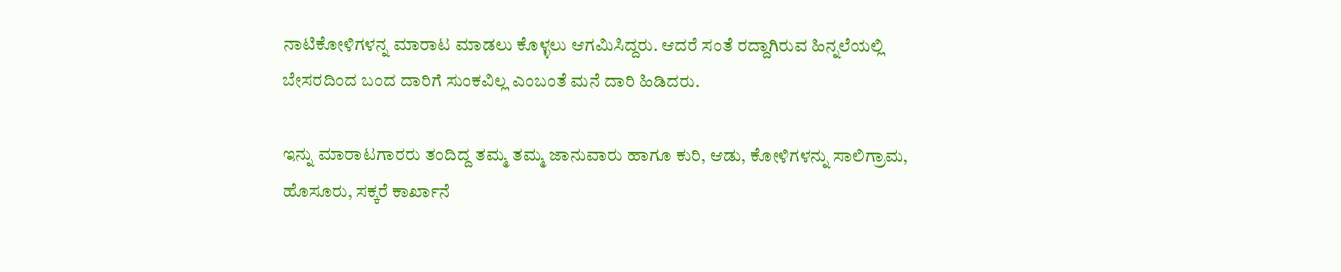ನಾಟಿಕೋಳಿಗಳನ್ನ ಮಾರಾಟ ಮಾಡಲು ಕೊಳ್ಳಲು ಆಗಮಿಸಿದ್ದರು. ಆದರೆ ಸಂತೆ ರದ್ದಾಗಿರುವ ಹಿನ್ನಲೆಯಲ್ಲಿ ಬೇಸರದಿಂದ ಬಂದ ದಾರಿಗೆ ಸುಂಕವಿಲ್ಲ ಎಂಬಂತೆ ಮನೆ ದಾರಿ ಹಿಡಿದರು.

ಇನ್ನು ಮಾರಾಟಗಾರರು ತಂದಿದ್ದ ತಮ್ಮ ತಮ್ಮ ಜಾನುವಾರು ಹಾಗೂ ಕುರಿ, ಆಡು, ಕೋಳಿಗಳನ್ನು ಸಾಲಿಗ್ರಾಮ, ಹೊಸೂರು, ಸಕ್ಕರೆ ಕಾರ್ಖಾನೆ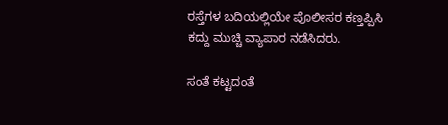ರಸ್ತೆಗಳ ಬದಿಯಲ್ಲಿಯೇ ಪೊಲೀಸರ ಕಣ್ತಪ್ಪಿಸಿ ಕದ್ದು ಮುಚ್ಚಿ ವ್ಯಾಪಾರ ನಡೆಸಿದರು.

ಸಂತೆ ಕಟ್ಟದಂತೆ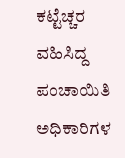ಕಟ್ಟೆಚ್ಚರ ವಹಿಸಿದ್ದ ಪಂಚಾಯಿತಿ ಅಧಿಕಾರಿಗಳ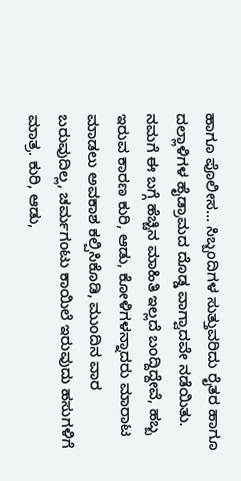ಹಾಗೂ ಪೊಲೀಸ… ಸಿಬ್ಬಂದಿಗಳ ಸುತ್ತುವರಿದು ರೈತರ ಹಾಗೂ ದಲ್ಲಾಳಿಗಳ ಹೈಡ್ರಾಮದ ದೊಡ್ಡ ವಾಗ್ವಾದವೇ ನಡೆಯಿತು. ನಮಗೆ ಈ ಬಗ್ಗೆ ಹೆಚ್ಚಿನ ಮಾಹಿತಿ ಇಲ್ಲದೆ ಬಂದ್ದಿದ್ದೇವೆ, ಹಬ್ಬ ಇರುವ ಕಾರಣ ಕುರಿ, ಆಡು, ಕೋಳಿಗಳನ್ನಾದರು ಮಾರಾಟ ಮಾಡಲು ಅವಕಾಶ ಕಲ್ಪಿಸಿಕೊಡಿ, ಮುಂದಿನ ವಾರ ಬರುವುದಿಲ್ಲ, ಚರ್ಮಗಂಟು ಕಾಯಿಲೆ ಇರುವುದು ಹಸುಗಳಿಗೆ ಮಾತ್ರ. ಕುರಿ, ಆಡು,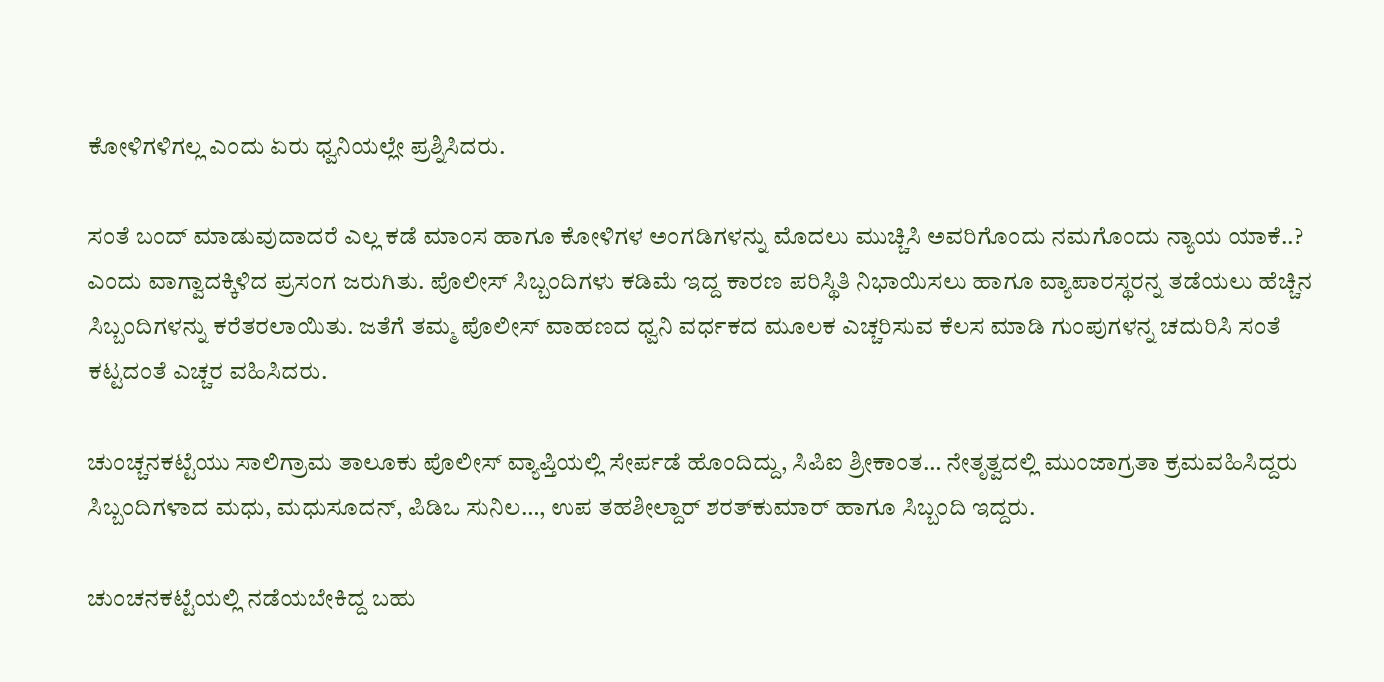ಕೋಳಿಗಳಿಗಲ್ಲ ಎಂದು ಏರು ಧ್ವನಿಯಲ್ಲೇ ಪ್ರಶ್ನಿಸಿದರು.

ಸಂತೆ ಬಂದ್‌ ಮಾಡುವುದಾದರೆ ಎಲ್ಲ ಕಡೆ ಮಾಂಸ ಹಾಗೂ ಕೋಳಿಗಳ ಅಂಗಡಿಗಳನ್ನು ಮೊದಲು ಮುಚ್ಚಿಸಿ ಅವರಿಗೊಂದು ನಮಗೊಂದು ನ್ಯಾಯ ಯಾಕೆ..? ಎಂದು ವಾಗ್ವಾದಕ್ಕಿಳಿದ ಪ್ರಸಂಗ ಜರುಗಿತು. ಪೊಲೀಸ್‌ ಸಿಬ್ಬಂದಿಗಳು ಕಡಿಮೆ ಇದ್ದ ಕಾರಣ ಪರಿಸ್ಥಿತಿ ನಿಭಾಯಿಸಲು ಹಾಗೂ ವ್ಯಾಪಾರಸ್ಥರನ್ನ ತಡೆಯಲು ಹೆಚ್ಚಿನ ಸಿಬ್ಬಂದಿಗಳನ್ನು ಕರೆತರಲಾಯಿತು. ಜತೆಗೆ ತಮ್ಮ ಪೊಲೀಸ್‌ ವಾಹಣದ ಧ್ವನಿ ವರ್ಧಕದ ಮೂಲಕ ಎಚ್ಚರಿಸುವ ಕೆಲಸ ಮಾಡಿ ಗುಂಪುಗಳನ್ನ ಚದುರಿಸಿ ಸಂತೆ ಕಟ್ಟದಂತೆ ಎಚ್ಚರ ವಹಿಸಿದರು.

ಚುಂಚ್ಚನಕಟ್ಟೆಯು ಸಾಲಿಗ್ರಾಮ ತಾಲೂಕು ಪೊಲೀಸ್‌ ವ್ಯಾಪ್ತಿಯಲ್ಲಿ ಸೇರ್ಪಡೆ ಹೊಂದಿದ್ದು, ಸಿಪಿಐ ಶ್ರೀಕಾಂತ… ನೇತೃತ್ವದಲ್ಲಿ ಮುಂಜಾಗ್ರತಾ ಕ್ರಮವಹಿಸಿದ್ದರು ಸಿಬ್ಬಂದಿಗಳಾದ ಮಧು, ಮಧುಸೂದನ್‌, ಪಿಡಿಒ ಸುನಿಲ…, ಉಪ ತಹಶೀಲ್ದಾರ್‌ ಶರತ್‌ಕುಮಾರ್‌ ಹಾಗೂ ಸಿಬ್ಬಂದಿ ಇದ್ದರು.

ಚುಂಚನಕಟ್ಟೆಯಲ್ಲಿ ನಡೆಯಬೇಕಿದ್ದ ಬಹು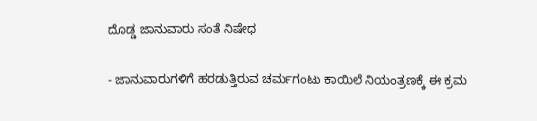ದೊಡ್ಡ ಜಾನುವಾರು ಸಂತೆ ನಿಷೇಧ

- ಜಾನುವಾರುಗಳಿಗೆ ಹರಡುತ್ತಿರುವ ಚರ್ಮಗಂಟು ಕಾಯಿಲೆ ನಿಯಂತ್ರಣಕ್ಕೆ ಈ ಕ್ರಮ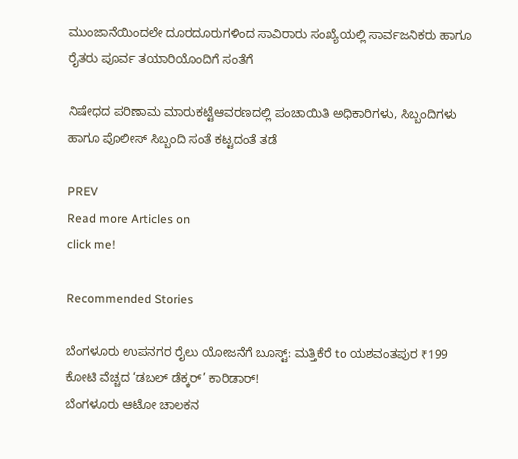ಮುಂಜಾನೆಯಿಂದಲೇ ದೂರದೂರುಗಳಿಂದ ಸಾವಿರಾರು ಸಂಖ್ಯೆಯಲ್ಲಿ ಸಾರ್ವಜನಿಕರು ಹಾಗೂ ರೈತರು ಪೂರ್ವ ತಯಾರಿಯೊಂದಿಗೆ ಸಂತೆಗೆ

ನಿಷೇಧದ ಪರಿಣಾಮ ಮಾರುಕಟ್ಟೆಆವರಣದಲ್ಲಿ ಪಂಚಾಯಿತಿ ಅಧಿಕಾರಿಗಳು, ಸಿಬ್ಬಂದಿಗಳು ಹಾಗೂ ಪೊಲೀಸ್‌ ಸಿಬ್ಬಂದಿ ಸಂತೆ ಕಟ್ಟದಂತೆ ತಡೆ

PREV
Read more Articles on
click me!

Recommended Stories

ಬೆಂಗಳೂರು ಉಪನಗರ ರೈಲು ಯೋಜನೆಗೆ ಬೂಸ್ಟ್: ಮತ್ತಿಕೆರೆ to ಯಶವಂತಪುರ ₹199 ಕೋಟಿ ವೆಚ್ಚದ ‘ಡಬಲ್ ಡೆಕ್ಕರ್’ ಕಾರಿಡಾರ್!
ಬೆಂಗಳೂರು ಆಟೋ ಚಾಲಕನ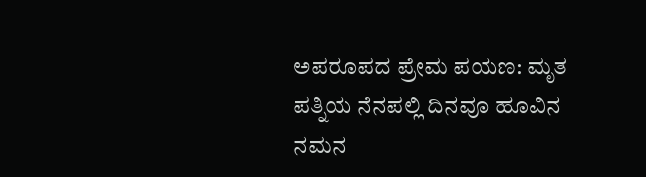ಅಪರೂಪದ ಪ್ರೇಮ ಪಯಣ: ಮೃತ ಪತ್ನಿಯ ನೆನಪಲ್ಲಿ ದಿನವೂ ಹೂವಿನ ನಮನ